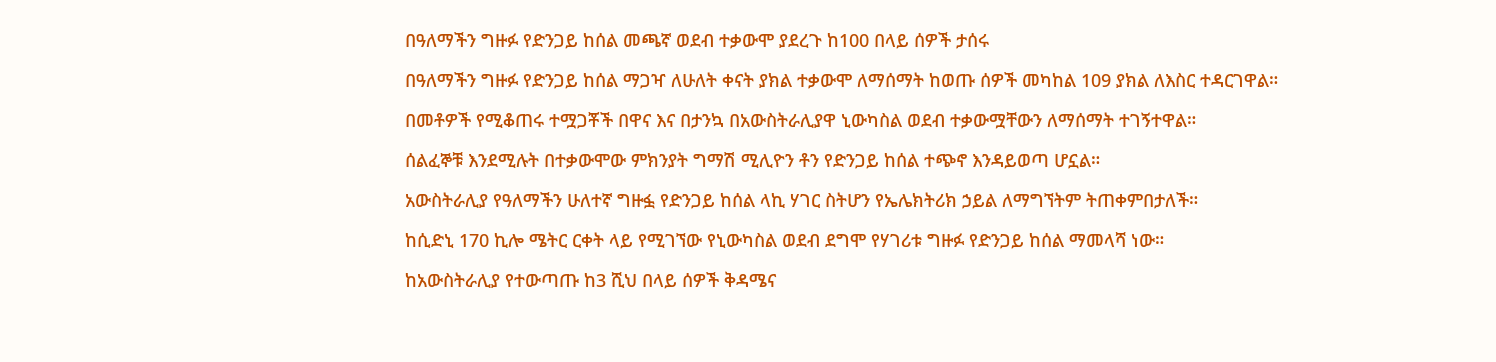በዓለማችን ግዙፉ የድንጋይ ከሰል መጫኛ ወደብ ተቃውሞ ያደረጉ ከ100 በላይ ሰዎች ታሰሩ

በዓለማችን ግዙፉ የድንጋይ ከሰል ማጋዣ ለሁለት ቀናት ያክል ተቃውሞ ለማሰማት ከወጡ ሰዎች መካከል 109 ያክል ለእስር ተዳርገዋል።

በመቶዎች የሚቆጠሩ ተሟጋቾች በዋና እና በታንኳ በአውስትራሊያዋ ኒውካስል ወደብ ተቃውሟቸውን ለማሰማት ተገኝተዋል።

ሰልፈኞቹ እንደሚሉት በተቃውሞው ምክንያት ግማሽ ሚሊዮን ቶን የድንጋይ ከሰል ተጭኖ እንዳይወጣ ሆኗል።

አውስትራሊያ የዓለማችን ሁለተኛ ግዙፏ የድንጋይ ከሰል ላኪ ሃገር ስትሆን የኤሌክትሪክ ኃይል ለማግኘትም ትጠቀምበታለች።

ከሲድኒ 170 ኪሎ ሜትር ርቀት ላይ የሚገኘው የኒውካስል ወደብ ደግሞ የሃገሪቱ ግዙፉ የድንጋይ ከሰል ማመላሻ ነው።

ከአውስትራሊያ የተውጣጡ ከ3 ሺህ በላይ ሰዎች ቅዳሜና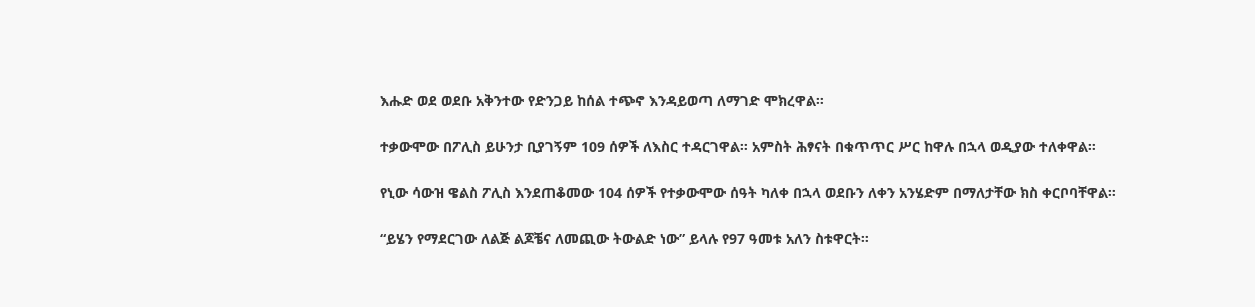እሑድ ወደ ወደቡ አቅንተው የድንጋይ ከሰል ተጭኖ እንዳይወጣ ለማገድ ሞክረዋል።

ተቃውሞው በፖሊስ ይሁንታ ቢያገኝም 109 ሰዎች ለእስር ተዳርገዋል። አምስት ሕፃናት በቁጥጥር ሥር ከዋሉ በኋላ ወዲያው ተለቀዋል።

የኒው ሳውዝ ዌልስ ፖሊስ እንደጠቆመው 104 ሰዎች የተቃውሞው ሰዓት ካለቀ በኋላ ወደቡን ለቀን አንሄድም በማለታቸው ክስ ቀርቦባቸዋል።

“ይሄን የማደርገው ለልጅ ልጆቼና ለመጪው ትውልድ ነው” ይላሉ የ97 ዓመቱ አለን ስቱዋርት።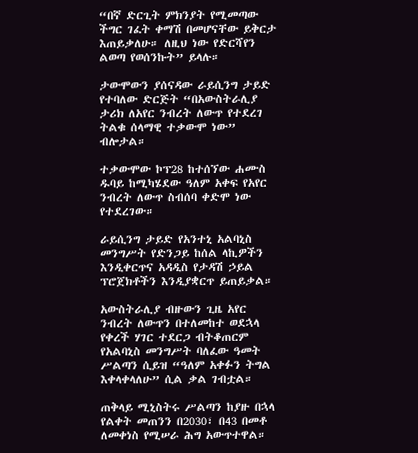“በኛ ድርጊት ምክንያት የሚመጣው ችግር ገፈት ቀማሽ በመሆናቸው ይቅርታ እጠይቃለሁ። ለዚህ ነው የድርሻየን ልወጣ የወሰንኩት” ይላሉ።

ታውሞውን ያሰናዳው ራይሲንግ ታይድ የተባለው ድርጅት “በአውስትራሊያ ታሪክ ለአየር ንብረት ለውጥ የተደረገ ትልቁ ሰላማዊ ተቃውሞ ነው” ብሎታል።

ተቃውሞው ኮፕ28 ከተሰኘው ሐሙስ ዱባይ ከሚካሄደው ዓለም አቀፍ የአየር ንብረት ለውጥ ስብሰባ ቀድሞ ነው የተደረገው።

ራይሲንግ ታይድ የአንተኒ አልባኒስ መንግሥት የድንጋይ ከሰል ላኪዎችን እንዲቀርጥና አዳዲስ የታዳሽ ኃይል ፕሮጀክቶችን እንዲያቋርጥ ይጠይቃል።

አውስትራሊያ ብዙውን ጊዜ አየር ንብረት ለውጥን በተለመከተ ወደኋላ የቀረች ሃገር ተደርጋ ብትቆጠርም የአልባኒስ መንግሥት ባለፈው ዓመት ሥልጣን ሲይዝ “ዓለም አቀፉን ትግል እቀላቀላለሁ” ሲል ቃል ገብቷል።

ጠቅላይ ሚኒስትሩ ሥልጣን ከያዙ በኋላ የልቀት መጠንን በ2030፣ በ43 በመቶ ለመቀነስ የሚሠራ ሕግ አውጥተዋል።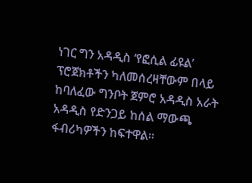ነገር ግን አዳዲስ ‘የፎሲል ፊዩል’ ፕሮጀክቶችን ካለመሰረዛቸውም በላይ ከባለፈው ግንቦት ጀምሮ አዳዲስ አራት አዳዲስ የድንጋይ ከሰል ማውጫ ፋብሪካዎችን ከፍተዋል።